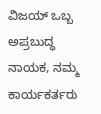ವಿಜಯ್ ಒಬ್ಬ ಅಪ್ರಬುದ್ಧ ನಾಯಕ, ನಮ್ಮ ಕಾರ್ಯಕರ್ತರು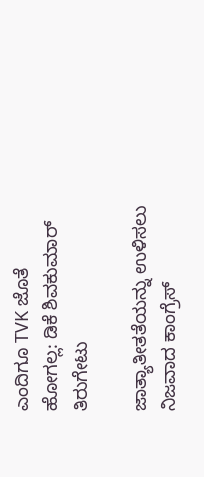ಎಂದಿಗೂ TVK ಜೊತೆ ಹೋಗಲ್ಲ: ಡಿಕೆ ಶಿವಕುಮಾರ್ ತಿರುಗೇಟು

ಜಾತ್ಯಾತೀತತೆಯನ್ನು ಉಳಿಸಲು ನಿಜವಾದ ಕಾಂಗ್ರೆಸ್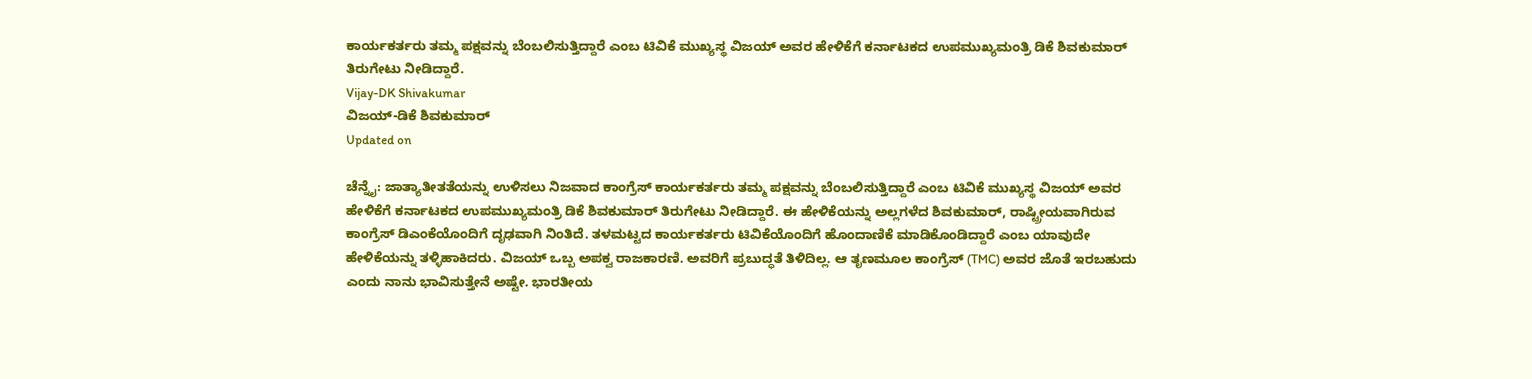ಕಾರ್ಯಕರ್ತರು ತಮ್ಮ ಪಕ್ಷವನ್ನು ಬೆಂಬಲಿಸುತ್ತಿದ್ದಾರೆ ಎಂಬ ಟಿವಿಕೆ ಮುಖ್ಯಸ್ಥ ವಿಜಯ್ ಅವರ ಹೇಳಿಕೆಗೆ ಕರ್ನಾಟಕದ ಉಪಮುಖ್ಯಮಂತ್ರಿ ಡಿಕೆ ಶಿವಕುಮಾರ್ ತಿರುಗೇಟು ನೀಡಿದ್ದಾರೆ.
Vijay-DK Shivakumar
ವಿಜಯ್-ಡಿಕೆ ಶಿವಕುಮಾರ್
Updated on

ಚೆನ್ನೈ: ಜಾತ್ಯಾತೀತತೆಯನ್ನು ಉಳಿಸಲು ನಿಜವಾದ ಕಾಂಗ್ರೆಸ್ ಕಾರ್ಯಕರ್ತರು ತಮ್ಮ ಪಕ್ಷವನ್ನು ಬೆಂಬಲಿಸುತ್ತಿದ್ದಾರೆ ಎಂಬ ಟಿವಿಕೆ ಮುಖ್ಯಸ್ಥ ವಿಜಯ್ ಅವರ ಹೇಳಿಕೆಗೆ ಕರ್ನಾಟಕದ ಉಪಮುಖ್ಯಮಂತ್ರಿ ಡಿಕೆ ಶಿವಕುಮಾರ್ ತಿರುಗೇಟು ನೀಡಿದ್ದಾರೆ. ಈ ಹೇಳಿಕೆಯನ್ನು ಅಲ್ಲಗಳೆದ ಶಿವಕುಮಾರ್, ರಾಷ್ಟ್ರೀಯವಾಗಿರುವ ಕಾಂಗ್ರೆಸ್ ಡಿಎಂಕೆಯೊಂದಿಗೆ ದೃಢವಾಗಿ ನಿಂತಿದೆ. ತಳಮಟ್ಟದ ಕಾರ್ಯಕರ್ತರು ಟಿವಿಕೆಯೊಂದಿಗೆ ಹೊಂದಾಣಿಕೆ ಮಾಡಿಕೊಂಡಿದ್ದಾರೆ ಎಂಬ ಯಾವುದೇ ಹೇಳಿಕೆಯನ್ನು ತಳ್ಳಿಹಾಕಿದರು. ವಿಜಯ್ ಒಬ್ಬ ಅಪಕ್ವ ರಾಜಕಾರಣಿ. ಅವರಿಗೆ ಪ್ರಬುದ್ಧತೆ ತಿಳಿದಿಲ್ಲ. ಆ ತೃಣಮೂಲ ಕಾಂಗ್ರೆಸ್ (TMC) ಅವರ ಜೊತೆ ಇರಬಹುದು ಎಂದು ನಾನು ಭಾವಿಸುತ್ತೇನೆ ಅಷ್ಟೇ. ಭಾರತೀಯ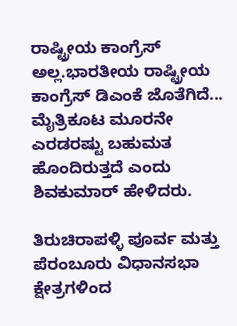ರಾಷ್ಟ್ರೀಯ ಕಾಂಗ್ರೆಸ್ ಅಲ್ಲ.ಭಾರತೀಯ ರಾಷ್ಟ್ರೀಯ ಕಾಂಗ್ರೆಸ್ ಡಿಎಂಕೆ ಜೊತೆಗಿದೆ... ಮೈತ್ರಿಕೂಟ ಮೂರನೇ ಎರಡರಷ್ಟು ಬಹುಮತ ಹೊಂದಿರುತ್ತದೆ ಎಂದು ಶಿವಕುಮಾರ್ ಹೇಳಿದರು.

ತಿರುಚಿರಾಪಳ್ಳಿ ಪೂರ್ವ ಮತ್ತು ಪೆರಂಬೂರು ವಿಧಾನಸಭಾ ಕ್ಷೇತ್ರಗಳಿಂದ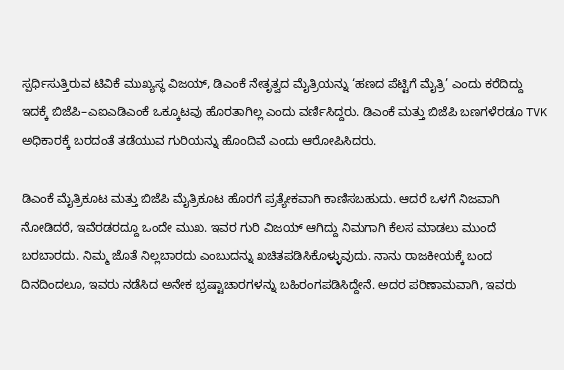ಸ್ಪರ್ಧಿಸುತ್ತಿರುವ ಟಿವಿಕೆ ಮುಖ್ಯಸ್ಥ ವಿಜಯ್, ಡಿಎಂಕೆ ನೇತೃತ್ವದ ಮೈತ್ರಿಯನ್ನು ‘ಹಣದ ಪೆಟ್ಟಿಗೆ ಮೈತ್ರಿ’ ಎಂದು ಕರೆದಿದ್ದು ಇದಕ್ಕೆ ಬಿಜೆಪಿ–ಎಐಎಡಿಎಂಕೆ ಒಕ್ಕೂಟವು ಹೊರತಾಗಿಲ್ಲ ಎಂದು ವರ್ಣಿಸಿದ್ದರು. ಡಿಎಂಕೆ ಮತ್ತು ಬಿಜೆಪಿ ಬಣಗಳೆರಡೂ TVK ಅಧಿಕಾರಕ್ಕೆ ಬರದಂತೆ ತಡೆಯುವ ಗುರಿಯನ್ನು ಹೊಂದಿವೆ ಎಂದು ಆರೋಪಿಸಿದರು.

ಡಿಎಂಕೆ ಮೈತ್ರಿಕೂಟ ಮತ್ತು ಬಿಜೆಪಿ ಮೈತ್ರಿಕೂಟ ಹೊರಗೆ ಪ್ರತ್ಯೇಕವಾಗಿ ಕಾಣಿಸಬಹುದು. ಆದರೆ ಒಳಗೆ ನಿಜವಾಗಿ ನೋಡಿದರೆ, ಇವೆರಡರದ್ದೂ ಒಂದೇ ಮುಖ. ಇವರ ಗುರಿ ವಿಜಯ್ ಆಗಿದ್ದು ನಿಮಗಾಗಿ ಕೆಲಸ ಮಾಡಲು ಮುಂದೆ ಬರಬಾರದು. ನಿಮ್ಮ ಜೊತೆ ನಿಲ್ಲಬಾರದು ಎಂಬುದನ್ನು ಖಚಿತಪಡಿಸಿಕೊಳ್ಳುವುದು. ನಾನು ರಾಜಕೀಯಕ್ಕೆ ಬಂದ ದಿನದಿಂದಲೂ, ಇವರು ನಡೆಸಿದ ಅನೇಕ ಭ್ರಷ್ಟಾಚಾರಗಳನ್ನು ಬಹಿರಂಗಪಡಿಸಿದ್ದೇನೆ. ಅದರ ಪರಿಣಾಮವಾಗಿ, ಇವರು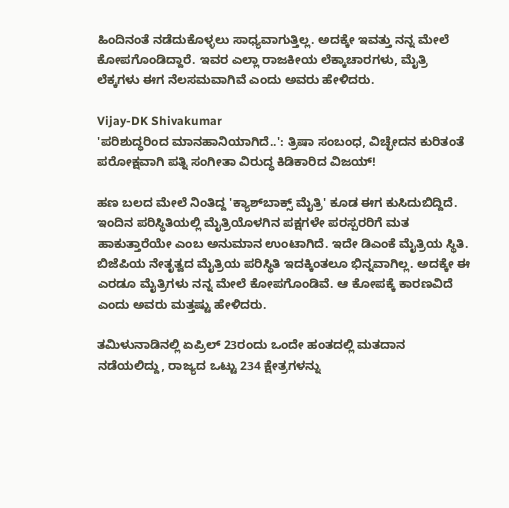ಹಿಂದಿನಂತೆ ನಡೆದುಕೊಳ್ಳಲು ಸಾಧ್ಯವಾಗುತ್ತಿಲ್ಲ. ಅದಕ್ಕೇ ಇವತ್ತು ನನ್ನ ಮೇಲೆ ಕೋಪಗೊಂಡಿದ್ದಾರೆ. ಇವರ ಎಲ್ಲಾ ರಾಜಕೀಯ ಲೆಕ್ಕಾಚಾರಗಳು, ಮೈತ್ರಿ ಲೆಕ್ಕಗಳು ಈಗ ನೆಲಸಮವಾಗಿವೆ ಎಂದು ಅವರು ಹೇಳಿದರು.

Vijay-DK Shivakumar
'ಪರಿಶುದ್ಧರಿಂದ ಮಾನಹಾನಿಯಾಗಿದೆ..': ತ್ರಿಷಾ ಸಂಬಂಧ, ವಿಚ್ಛೇದನ ಕುರಿತಂತೆ ಪರೋಕ್ಷವಾಗಿ ಪತ್ನಿ ಸಂಗೀತಾ ವಿರುದ್ಧ ಕಿಡಿಕಾರಿದ ವಿಜಯ್!

ಹಣ ಬಲದ ಮೇಲೆ ನಿಂತಿದ್ದ 'ಕ್ಯಾಶ್‌ಬಾಕ್ಸ್ ಮೈತ್ರಿ' ಕೂಡ ಈಗ ಕುಸಿದುಬಿದ್ದಿದೆ. ಇಂದಿನ ಪರಿಸ್ಥಿತಿಯಲ್ಲಿ ಮೈತ್ರಿಯೊಳಗಿನ ಪಕ್ಷಗಳೇ ಪರಸ್ಪರರಿಗೆ ಮತ ಹಾಕುತ್ತಾರೆಯೇ ಎಂಬ ಅನುಮಾನ ಉಂಟಾಗಿದೆ. ಇದೇ ಡಿಎಂಕೆ ಮೈತ್ರಿಯ ಸ್ಥಿತಿ. ಬಿಜೆಪಿಯ ನೇತೃತ್ವದ ಮೈತ್ರಿಯ ಪರಿಸ್ಥಿತಿ ಇದಕ್ಕಿಂತಲೂ ಭಿನ್ನವಾಗಿಲ್ಲ. ಅದಕ್ಕೇ ಈ ಎರಡೂ ಮೈತ್ರಿಗಳು ನನ್ನ ಮೇಲೆ ಕೋಪಗೊಂಡಿವೆ. ಆ ಕೋಪಕ್ಕೆ ಕಾರಣವಿದೆ ಎಂದು ಅವರು ಮತ್ತಷ್ಟು ಹೇಳಿದರು.

ತಮಿಳುನಾಡಿನಲ್ಲಿ ಏಪ್ರಿಲ್ 23ರಂದು ಒಂದೇ ಹಂತದಲ್ಲಿ ಮತದಾನ ನಡೆಯಲಿದ್ದು, ರಾಜ್ಯದ ಒಟ್ಟು 234 ಕ್ಷೇತ್ರಗಳನ್ನು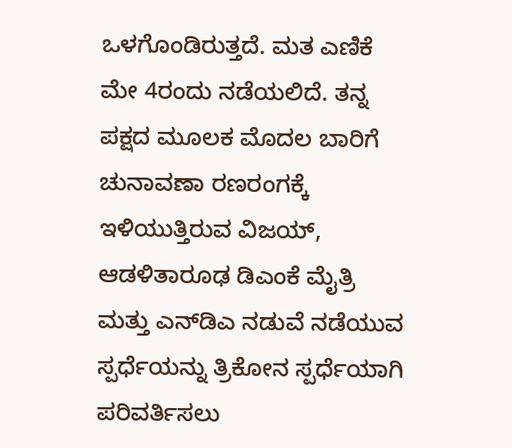ಒಳಗೊಂಡಿರುತ್ತದೆ. ಮತ ಎಣಿಕೆ ಮೇ 4ರಂದು ನಡೆಯಲಿದೆ. ತನ್ನ ಪಕ್ಷದ ಮೂಲಕ ಮೊದಲ ಬಾರಿಗೆ ಚುನಾವಣಾ ರಣರಂಗಕ್ಕೆ ಇಳಿಯುತ್ತಿರುವ ವಿಜಯ್, ಆಡಳಿತಾರೂಢ ಡಿಎಂಕೆ ಮೈತ್ರಿ ಮತ್ತು ಎನ್‌ಡಿಎ ನಡುವೆ ನಡೆಯುವ ಸ್ಪರ್ಧೆಯನ್ನು ತ್ರಿಕೋನ ಸ್ಪರ್ಧೆಯಾಗಿ ಪರಿವರ್ತಿಸಲು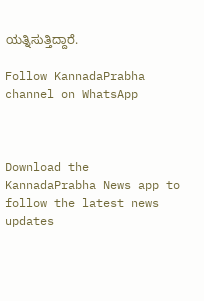ಯತ್ನಿಸುತ್ತಿದ್ದಾರೆ.

Follow KannadaPrabha channel on WhatsApp



Download the KannadaPrabha News app to follow the latest news updates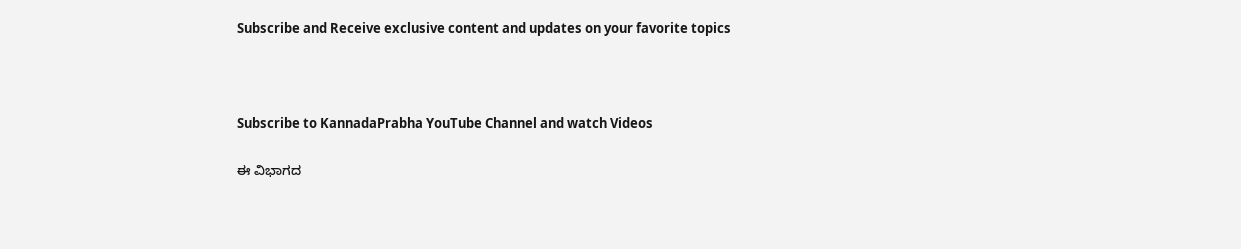Subscribe and Receive exclusive content and updates on your favorite topics



Subscribe to KannadaPrabha YouTube Channel and watch Videos

ಈ ವಿಭಾಗದ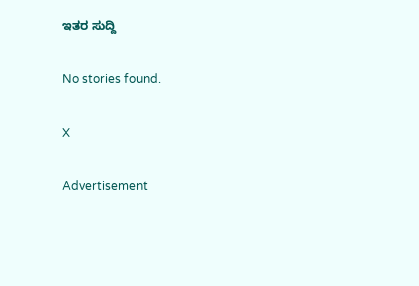ಇತರ ಸುದ್ದಿ

No stories found.

X

Advertisement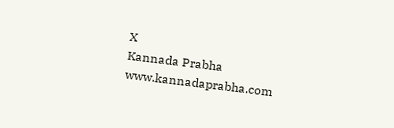X
Kannada Prabha
www.kannadaprabha.com